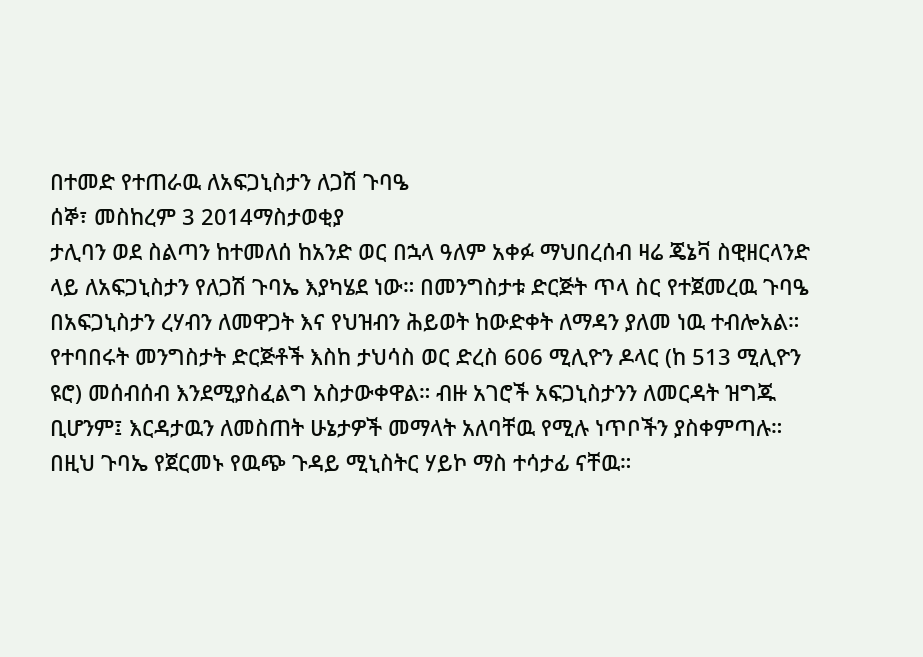በተመድ የተጠራዉ ለአፍጋኒስታን ለጋሽ ጉባዔ
ሰኞ፣ መስከረም 3 2014ማስታወቂያ
ታሊባን ወደ ስልጣን ከተመለሰ ከአንድ ወር በኋላ ዓለም አቀፉ ማህበረሰብ ዛሬ ጄኔቫ ስዊዘርላንድ ላይ ለአፍጋኒስታን የለጋሽ ጉባኤ እያካሄደ ነው። በመንግስታቱ ድርጅት ጥላ ስር የተጀመረዉ ጉባዔ በአፍጋኒስታን ረሃብን ለመዋጋት እና የህዝብን ሕይወት ከውድቀት ለማዳን ያለመ ነዉ ተብሎአል። የተባበሩት መንግስታት ድርጅቶች እስከ ታህሳስ ወር ድረስ 606 ሚሊዮን ዶላር (ከ 513 ሚሊዮን ዩሮ) መሰብሰብ እንደሚያስፈልግ አስታውቀዋል። ብዙ አገሮች አፍጋኒስታንን ለመርዳት ዝግጁ ቢሆንም፤ እርዳታዉን ለመስጠት ሁኔታዎች መማላት አለባቸዉ የሚሉ ነጥቦችን ያስቀምጣሉ። በዚህ ጉባኤ የጀርመኑ የዉጭ ጉዳይ ሚኒስትር ሃይኮ ማስ ተሳታፊ ናቸዉ።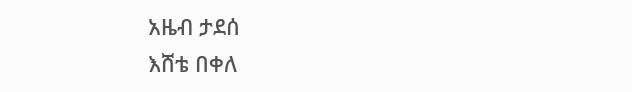አዜብ ታደሰ
እሸቴ በቀለ